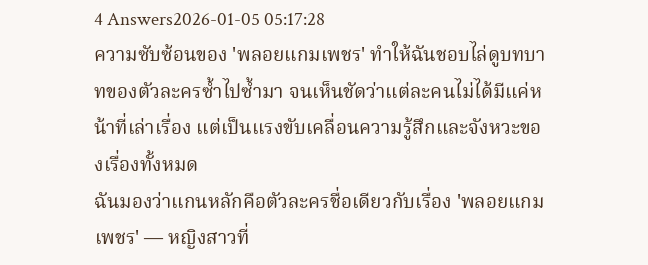4 Answers2026-01-05 05:17:28
ความซับซ้อนของ 'พลอยแกมเพชร' ทำให้ฉันชอบไล่ดูบทบาทของตัวละครซ้ำไปซ้ำมา จนเห็นชัดว่าแต่ละคนไม่ได้มีแค่หน้าที่เล่าเรื่อง แต่เป็นแรงขับเคลื่อนความรู้สึกและจังหวะของเรื่องทั้งหมด
ฉันมองว่าแกนหลักคือตัวละครชื่อเดียวกับเรื่อง 'พลอยแกมเพชร' — หญิงสาวที่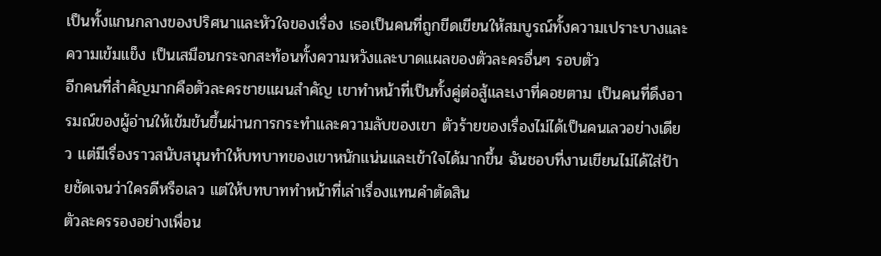เป็นทั้งแกนกลางของปริศนาและหัวใจของเรื่อง เธอเป็นคนที่ถูกขีดเขียนให้สมบูรณ์ทั้งความเปราะบางและความเข้มแข็ง เป็นเสมือนกระจกสะท้อนทั้งความหวังและบาดแผลของตัวละครอื่นๆ รอบตัว
อีกคนที่สำคัญมากคือตัวละครชายแผนสำคัญ เขาทำหน้าที่เป็นทั้งคู่ต่อสู้และเงาที่คอยตาม เป็นคนที่ดึงอารมณ์ของผู้อ่านให้เข้มข้นขึ้นผ่านการกระทำและความลับของเขา ตัวร้ายของเรื่องไม่ได้เป็นคนเลวอย่างเดียว แต่มีเรื่องราวสนับสนุนทำให้บทบาทของเขาหนักแน่นและเข้าใจได้มากขึ้น ฉันชอบที่งานเขียนไม่ได้ใส่ป้ายชัดเจนว่าใครดีหรือเลว แต่ให้บทบาททำหน้าที่เล่าเรื่องแทนคำตัดสิน
ตัวละครรองอย่างเพื่อน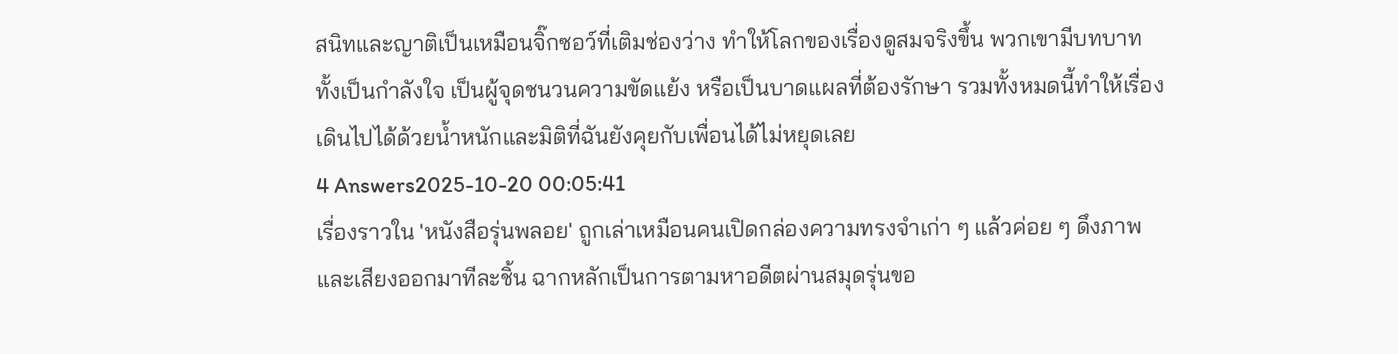สนิทและญาติเป็นเหมือนจิ๊กซอว์ที่เติมช่องว่าง ทำให้โลกของเรื่องดูสมจริงขึ้น พวกเขามีบทบาททั้งเป็นกำลังใจ เป็นผู้จุดชนวนความขัดแย้ง หรือเป็นบาดแผลที่ต้องรักษา รวมทั้งหมดนี้ทำให้เรื่องเดินไปได้ด้วยน้ำหนักและมิติที่ฉันยังคุยกับเพื่อนได้ไม่หยุดเลย
4 Answers2025-10-20 00:05:41
เรื่องราวใน 'หนังสือรุ่นพลอย' ถูกเล่าเหมือนคนเปิดกล่องความทรงจำเก่า ๆ แล้วค่อย ๆ ดึงภาพและเสียงออกมาทีละชิ้น ฉากหลักเป็นการตามหาอดีตผ่านสมุดรุ่นขอ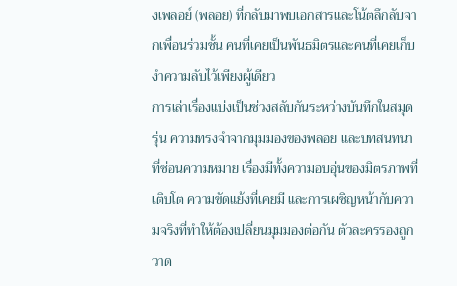งเพลอย์ (พลอย) ที่กลับมาพบเอกสารและโน้ตลึกลับจากเพื่อนร่วมชั้น คนที่เคยเป็นพันธมิตรและคนที่เคยเก็บงำความลับไว้เพียงผู้เดียว
การเล่าเรื่องแบ่งเป็นช่วงสลับกันระหว่างบันทึกในสมุดรุ่น ความทรงจำจากมุมมองของพลอย และบทสนทนาที่ซ่อนความหมาย เรื่องมีทั้งความอบอุ่นของมิตรภาพที่เติบโต ความขัดแย้งที่เคยมี และการเผชิญหน้ากับความจริงที่ทำให้ต้องเปลี่ยนมุมมองต่อกัน ตัวละครรองถูกวาด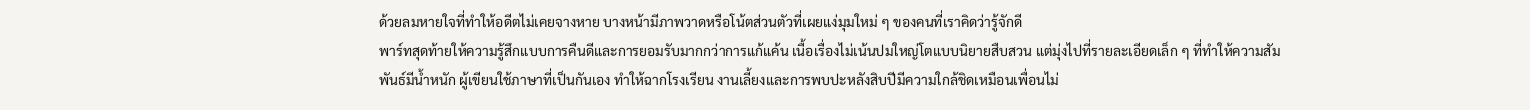ด้วยลมหายใจที่ทำให้อดีตไม่เคยจางหาย บางหน้ามีภาพวาดหรือโน้ตส่วนตัวที่เผยแง่มุมใหม่ ๆ ของคนที่เราคิดว่ารู้จักดี
พาร์ทสุดท้ายให้ความรู้สึกแบบการคืนดีและการยอมรับมากกว่าการแก้แค้น เนื้อเรื่องไม่เน้นปมใหญ่โตแบบนิยายสืบสวน แต่มุ่งไปที่รายละเอียดเล็ก ๆ ที่ทำให้ความสัมพันธ์มีน้ำหนัก ผู้เขียนใช้ภาษาที่เป็นกันเอง ทำให้ฉากโรงเรียน งานเลี้ยงและการพบปะหลังสิบปีมีความใกล้ชิดเหมือนเพื่อนไม่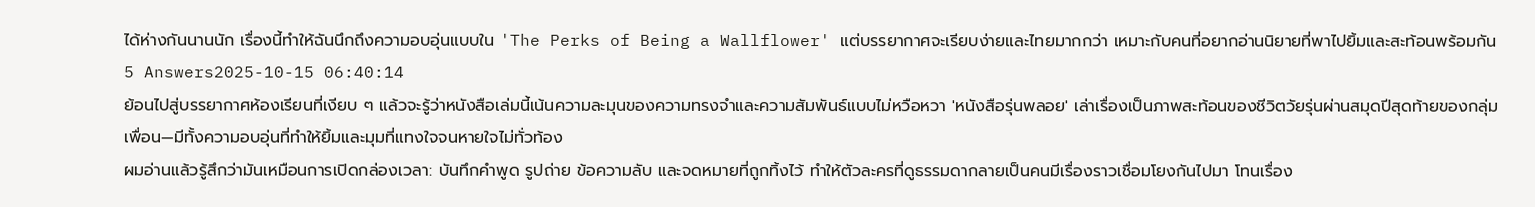ได้ห่างกันนานนัก เรื่องนี้ทำให้ฉันนึกถึงความอบอุ่นแบบใน 'The Perks of Being a Wallflower' แต่บรรยากาศจะเรียบง่ายและไทยมากกว่า เหมาะกับคนที่อยากอ่านนิยายที่พาไปยิ้มและสะท้อนพร้อมกัน
5 Answers2025-10-15 06:40:14
ย้อนไปสู่บรรยากาศห้องเรียนที่เงียบ ๆ แล้วจะรู้ว่าหนังสือเล่มนี้เน้นความละมุนของความทรงจำและความสัมพันธ์แบบไม่หวือหวา 'หนังสือรุ่นพลอย' เล่าเรื่องเป็นภาพสะท้อนของชีวิตวัยรุ่นผ่านสมุดปีสุดท้ายของกลุ่มเพื่อน—มีทั้งความอบอุ่นที่ทำให้ยิ้มและมุมที่แทงใจจนหายใจไม่ทั่วท้อง
ผมอ่านแล้วรู้สึกว่ามันเหมือนการเปิดกล่องเวลา: บันทึกคำพูด รูปถ่าย ข้อความลับ และจดหมายที่ถูกทิ้งไว้ ทำให้ตัวละครที่ดูธรรมดากลายเป็นคนมีเรื่องราวเชื่อมโยงกันไปมา โทนเรื่อง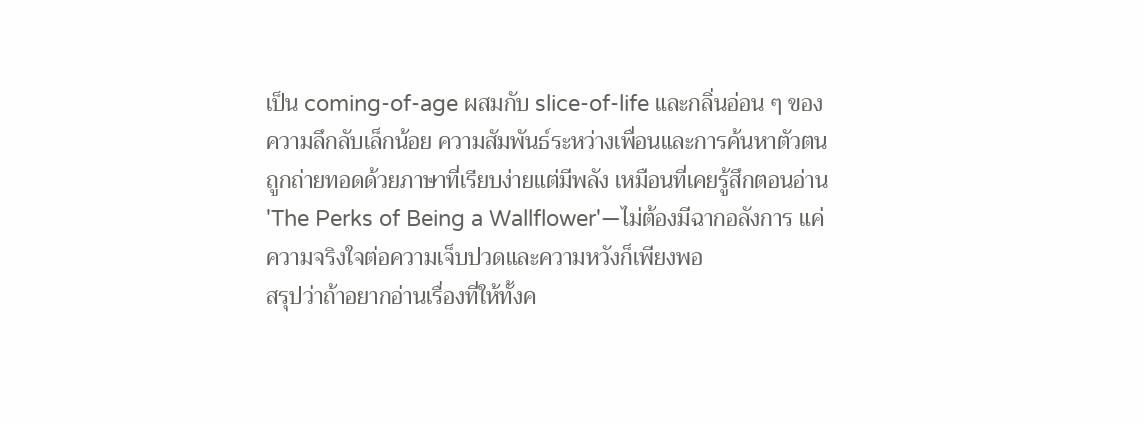เป็น coming-of-age ผสมกับ slice-of-life และกลิ่นอ่อน ๆ ของความลึกลับเล็กน้อย ความสัมพันธ์ระหว่างเพื่อนและการค้นหาตัวตนถูกถ่ายทอดด้วยภาษาที่เรียบง่ายแต่มีพลัง เหมือนที่เคยรู้สึกตอนอ่าน 'The Perks of Being a Wallflower'—ไม่ต้องมีฉากอลังการ แค่ความจริงใจต่อความเจ็บปวดและความหวังก็เพียงพอ
สรุปว่าถ้าอยากอ่านเรื่องที่ให้ทั้งค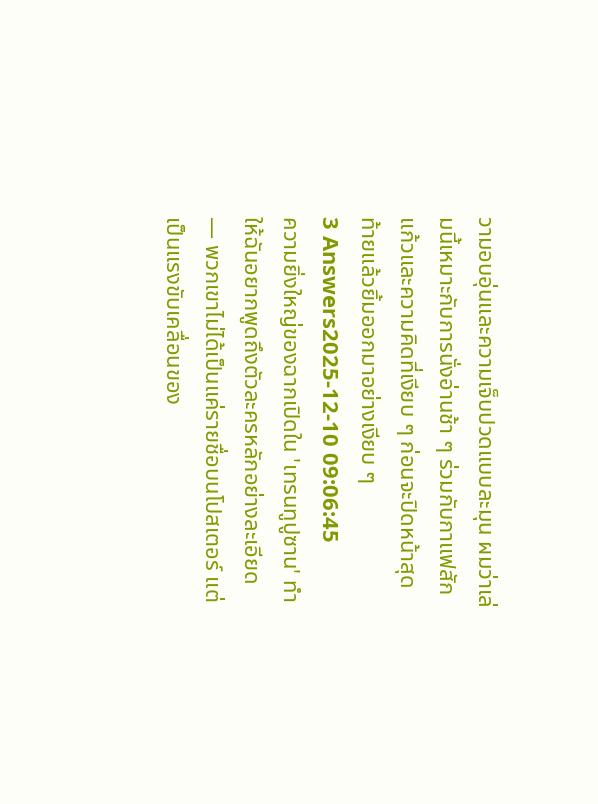วามอบอุ่นและความเจ็บปวดแบบละมุน ผมว่าเล่มนี้เหมาะกับการนั่งอ่านช้า ๆ ร่วมกับกาแฟสักแก้วและความคิดที่เงียบ ๆ ก่อนจะปิดหน้าสุดท้ายแล้วยิ้มออกมาอย่างเงียบ ๆ
3 Answers2025-12-10 09:06:45
ความยิ่งใหญ่ของฉากเปิดใน 'เทรนทูปูซาน' ทำให้ฉันอยากพูดถึงตัวละครหลักอย่างละเอียด — พวกเขาไม่ได้เป็นแค่รายชื่อบนโปสเตอร์ แต่เป็นแรงขับเคลื่อนของ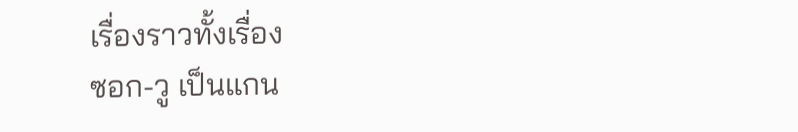เรื่องราวทั้งเรื่อง
ซอก-วู เป็นแกน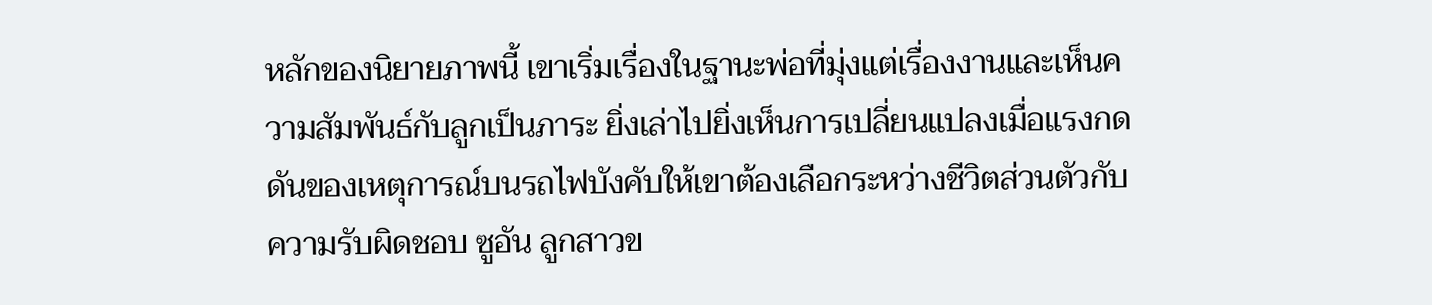หลักของนิยายภาพนี้ เขาเริ่มเรื่องในฐานะพ่อที่มุ่งแต่เรื่องงานและเห็นความสัมพันธ์กับลูกเป็นภาระ ยิ่งเล่าไปยิ่งเห็นการเปลี่ยนแปลงเมื่อแรงกดดันของเหตุการณ์บนรถไฟบังคับให้เขาต้องเลือกระหว่างชีวิตส่วนตัวกับความรับผิดชอบ ซูอัน ลูกสาวข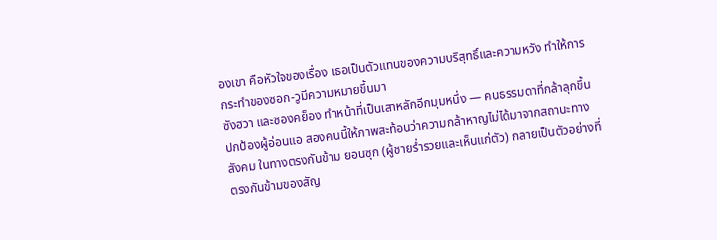องเขา คือหัวใจของเรื่อง เธอเป็นตัวแทนของความบริสุทธิ์และความหวัง ทำให้การกระทำของซอก-วูมีความหมายขึ้นมา
ซังฮวา และซองคย็อง ทำหน้าที่เป็นเสาหลักอีกมุมหนึ่ง — คนธรรมดาที่กล้าลุกขึ้นปกป้องผู้อ่อนแอ สองคนนี้ให้ภาพสะท้อนว่าความกล้าหาญไม่ได้มาจากสถานะทางสังคม ในทางตรงกันข้าม ยอนซุก (ผู้ชายร่ำรวยและเห็นแก่ตัว) กลายเป็นตัวอย่างที่ตรงกันข้ามของสัญ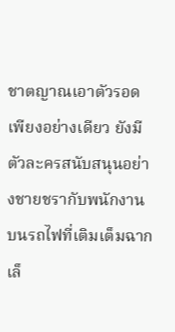ชาตญาณเอาตัวรอดเพียงอย่างเดียว ยังมีตัวละครสนับสนุนอย่างชายชรากับพนักงานบนรถไฟที่เติมเต็มฉากเล็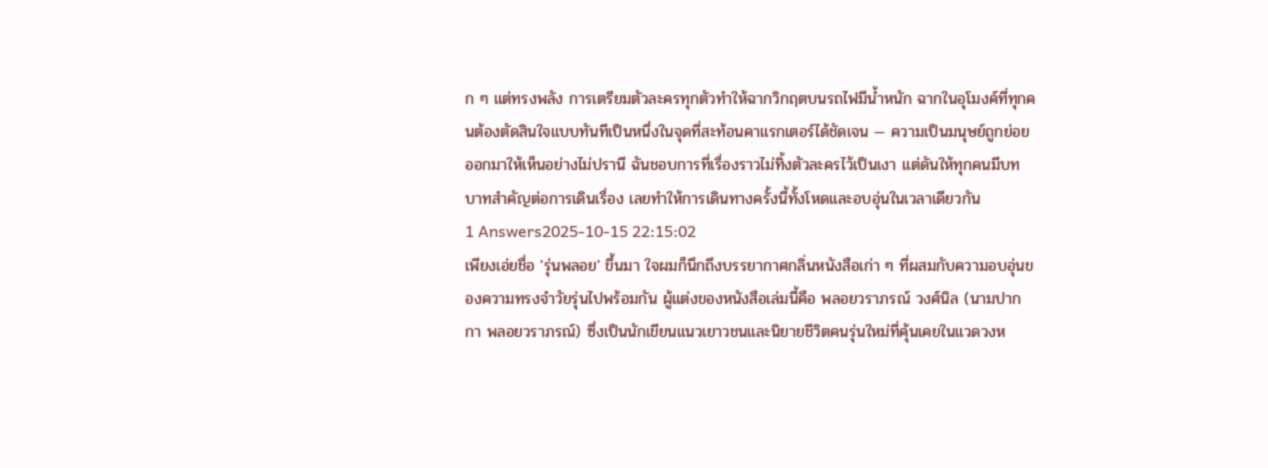ก ๆ แต่ทรงพลัง การเตรียมตัวละครทุกตัวทำให้ฉากวิกฤตบนรถไฟมีน้ำหนัก ฉากในอุโมงค์ที่ทุกคนต้องตัดสินใจแบบทันทีเป็นหนึ่งในจุดที่สะท้อนคาแรกเตอร์ได้ชัดเจน — ความเป็นมนุษย์ถูกย่อยออกมาให้เห็นอย่างไม่ปรานี ฉันชอบการที่เรื่องราวไม่ทิ้งตัวละครไว้เป็นเงา แต่ดันให้ทุกคนมีบทบาทสำคัญต่อการเดินเรื่อง เลยทำให้การเดินทางครั้งนี้ทั้งโหดและอบอุ่นในเวลาเดียวกัน
1 Answers2025-10-15 22:15:02
เพียงเอ่ยชื่อ 'รุ่นพลอย' ขึ้นมา ใจผมก็นึกถึงบรรยากาศกลิ่นหนังสือเก่า ๆ ที่ผสมกับความอบอุ่นของความทรงจำวัยรุ่นไปพร้อมกัน ผู้แต่งของหนังสือเล่มนี้คือ พลอยวราภรณ์ วงศ์นิล (นามปากกา พลอยวราภรณ์) ซึ่งเป็นนักเขียนแนวเยาวชนและนิยายชีวิตคนรุ่นใหม่ที่คุ้นเคยในแวดวงห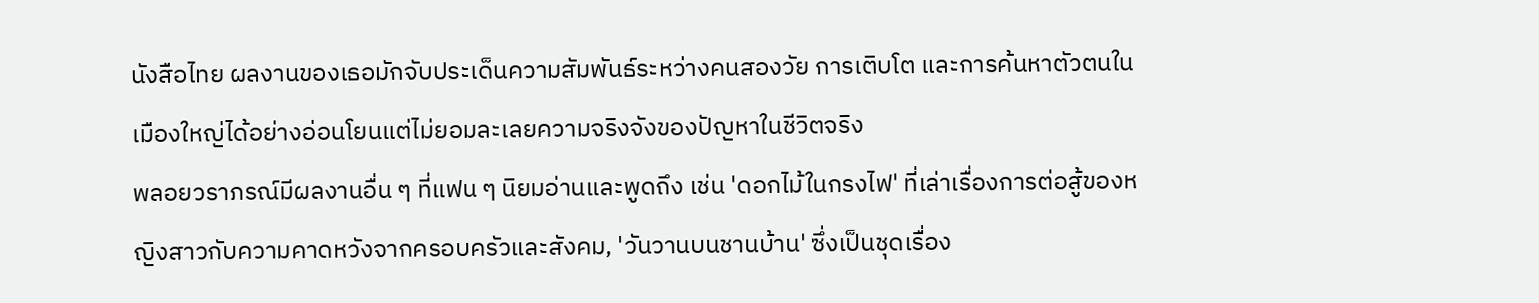นังสือไทย ผลงานของเธอมักจับประเด็นความสัมพันธ์ระหว่างคนสองวัย การเติบโต และการค้นหาตัวตนในเมืองใหญ่ได้อย่างอ่อนโยนแต่ไม่ยอมละเลยความจริงจังของปัญหาในชีวิตจริง
พลอยวราภรณ์มีผลงานอื่น ๆ ที่แฟน ๆ นิยมอ่านและพูดถึง เช่น 'ดอกไม้ในกรงไฟ' ที่เล่าเรื่องการต่อสู้ของหญิงสาวกับความคาดหวังจากครอบครัวและสังคม, 'วันวานบนชานบ้าน' ซึ่งเป็นชุดเรื่อง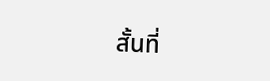สั้นที่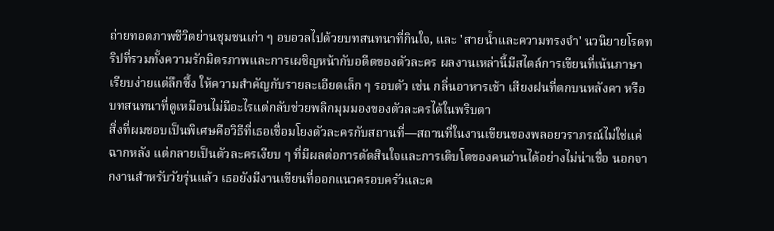ถ่ายทอดภาพชีวิตย่านชุมชนเก่า ๆ อบอวลไปด้วยบทสนทนาที่กินใจ, และ 'สายน้ำและความทรงจำ' นวนิยายโรดทริปที่รวมทั้งความรักมิตรภาพและการเผชิญหน้ากับอดีตของตัวละคร ผลงานเหล่านี้มีสไตล์การเขียนที่เน้นภาษาเรียบง่ายแต่ลึกซึ้ง ให้ความสำคัญกับรายละเอียดเล็ก ๆ รอบตัว เช่น กลิ่นอาหารเช้า เสียงฝนที่ตกบนหลังคา หรือบทสนทนาที่ดูเหมือนไม่มีอะไรแต่กลับช่วยพลิกมุมมองของตัวละครได้ในพริบตา
สิ่งที่ผมชอบเป็นพิเศษคือวิธีที่เธอเชื่อมโยงตัวละครกับสถานที่—สถานที่ในงานเขียนของพลอยวราภรณ์ไม่ใช่แค่ฉากหลัง แต่กลายเป็นตัวละครเงียบ ๆ ที่มีผลต่อการตัดสินใจและการเติบโตของคนอ่านได้อย่างไม่น่าเชื่อ นอกจากงานสำหรับวัยรุ่นแล้ว เธอยังมีงานเขียนที่ออกแนวครอบครัวและค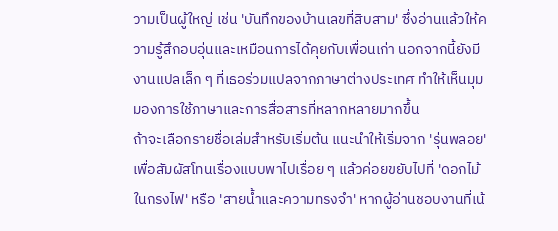วามเป็นผู้ใหญ่ เช่น 'บันทึกของบ้านเลขที่สิบสาม' ซึ่งอ่านแล้วให้ความรู้สึกอบอุ่นและเหมือนการได้คุยกับเพื่อนเก่า นอกจากนี้ยังมีงานแปลเล็ก ๆ ที่เธอร่วมแปลจากภาษาต่างประเทศ ทำให้เห็นมุมมองการใช้ภาษาและการสื่อสารที่หลากหลายมากขึ้น
ถ้าจะเลือกรายชื่อเล่มสำหรับเริ่มต้น แนะนำให้เริ่มจาก 'รุ่นพลอย' เพื่อสัมผัสโทนเรื่องแบบพาไปเรื่อย ๆ แล้วค่อยขยับไปที่ 'ดอกไม้ในกรงไฟ' หรือ 'สายน้ำและความทรงจำ' หากผู้อ่านชอบงานที่เน้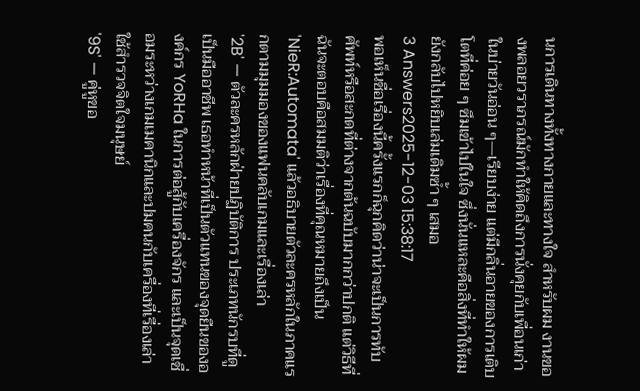นการเดินทางทั้งทางกายและทางใจ สำหรับผม งานของพลอยวราภรณ์มักทำให้คิดถึงการนั่งคุยกับเพื่อนเก่าในบ่ายวันอ่อน ๆ—เรียบง่าย แต่มีกลิ่นอายของการเติบโตที่ค่อย ๆ ซึมเข้าไปในใจ ซึ่งนั่นแหละคือสิ่งที่ทำให้ผมยังกลับไปหยิบเล่มเดิมซ้ำ ๆ เสมอ
3 Answers2025-12-03 15:38:17
พอเห็นชื่อเรื่องนี้ครั้งแรกก็ฉุกคิดว่าน่าจะเป็นการทับศัพท์หรือสะกดที่ต่างจากต้นฉบับมากกว่าปกติ แต่วิธีที่ฉันจะตอบคือสมมติว่าเรื่องที่คุณหมายถึงเป็น 'NieR:Automata' แล้วอธิบายตัวละครหลักในภาคแรกตามมุมมองของแฟนคลับเกมและเรื่องเล่า
'2B' — ตัวละครหลักฝ่ายปฏิบัติการ ประเภทนักรบที่ดูเป็นมืออาชีพ เธอทำหน้าที่เป็นตัวแทนของจุดยืนขององค์กร YoRHa ในการต่อสู้กับเครื่องจักร และเป็นจุดเชื่อมระหว่างเกมเมคานิกและปมคนกับเครื่องที่เรื่องเล่าใช้สำรวจจิตใจมนุษย์
'9S' — คู่หูขอ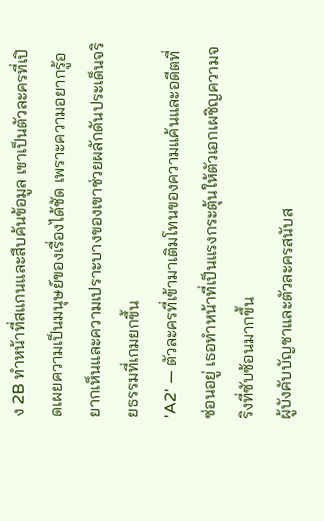ง 2B ทำหน้าที่สแกนและสืบค้นข้อมูล เขาเป็นตัวละครที่เปิดเผยความเป็นมนุษย์ของเรื่องได้ชัด เพราะความอยากรู้อยากเห็นและความเปราะบางของเขาช่วยผลักดันประเด็นจริยธรรมที่เกมยกขึ้น
'A2' — ตัวละครที่เข้ามาเติมโทนของความแค้นและอดีตที่ซ่อนอยู่ เธอทำหน้าที่เป็นแรงกระตุ้นให้ตัวเอกเผชิญความจริงที่ซับซ้อนมากขึ้น
ผู้บังคับบัญชาและตัวละครสนับส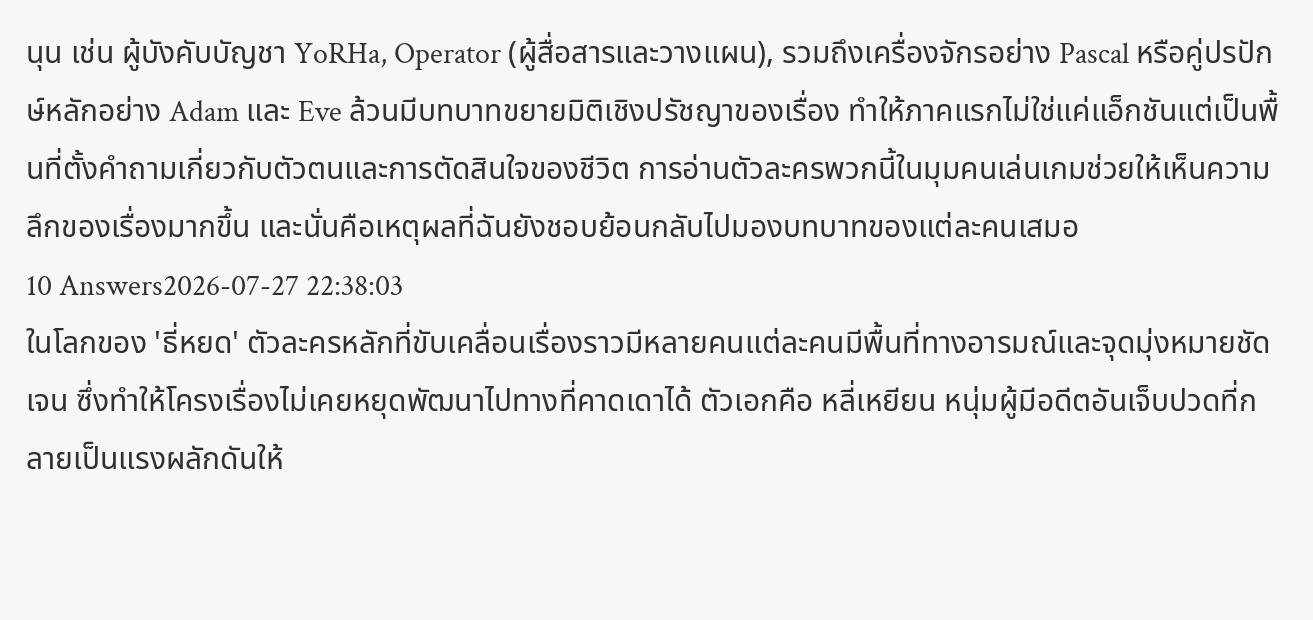นุน เช่น ผู้บังคับบัญชา YoRHa, Operator (ผู้สื่อสารและวางแผน), รวมถึงเครื่องจักรอย่าง Pascal หรือคู่ปรปักษ์หลักอย่าง Adam และ Eve ล้วนมีบทบาทขยายมิติเชิงปรัชญาของเรื่อง ทำให้ภาคแรกไม่ใช่แค่แอ็กชันแต่เป็นพื้นที่ตั้งคำถามเกี่ยวกับตัวตนและการตัดสินใจของชีวิต การอ่านตัวละครพวกนี้ในมุมคนเล่นเกมช่วยให้เห็นความลึกของเรื่องมากขึ้น และนั่นคือเหตุผลที่ฉันยังชอบย้อนกลับไปมองบทบาทของแต่ละคนเสมอ
10 Answers2026-07-27 22:38:03
ในโลกของ 'ธี่หยด' ตัวละครหลักที่ขับเคลื่อนเรื่องราวมีหลายคนแต่ละคนมีพื้นที่ทางอารมณ์และจุดมุ่งหมายชัดเจน ซึ่งทำให้โครงเรื่องไม่เคยหยุดพัฒนาไปทางที่คาดเดาได้ ตัวเอกคือ หลี่เหยียน หนุ่มผู้มีอดีตอันเจ็บปวดที่กลายเป็นแรงผลักดันให้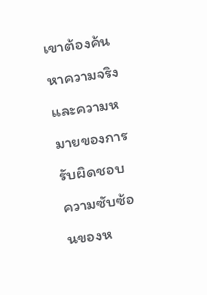เขาต้องค้นหาความจริงและความหมายของการรับผิดชอบ ความซับซ้อนของห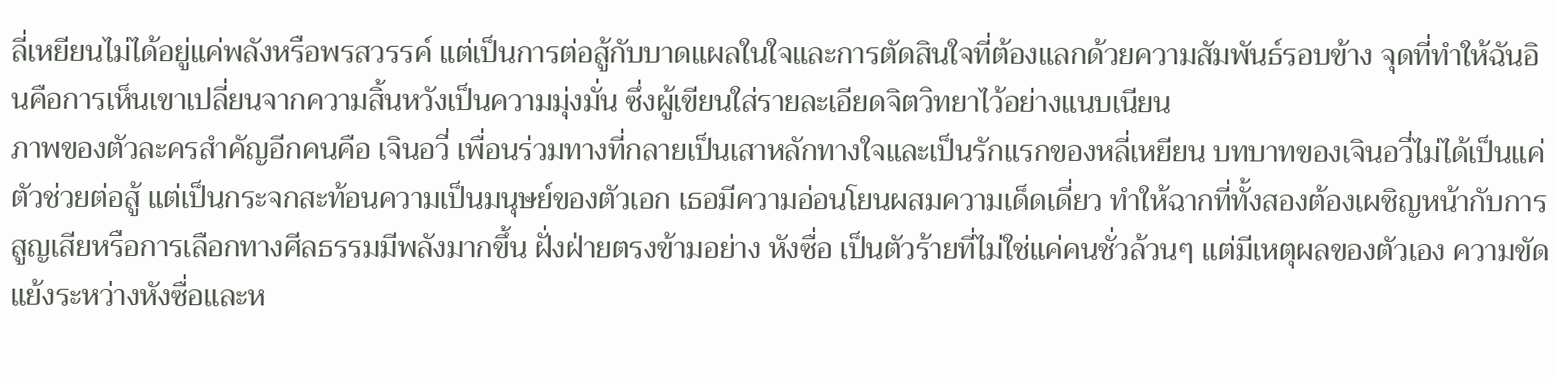ลี่เหยียนไม่ได้อยู่แค่พลังหรือพรสวรรค์ แต่เป็นการต่อสู้กับบาดแผลในใจและการตัดสินใจที่ต้องแลกด้วยความสัมพันธ์รอบข้าง จุดที่ทำให้ฉันอินคือการเห็นเขาเปลี่ยนจากความสิ้นหวังเป็นความมุ่งมั่น ซึ่งผู้เขียนใส่รายละเอียดจิตวิทยาไว้อย่างแนบเนียน
ภาพของตัวละครสำคัญอีกคนคือ เจินอวี่ เพื่อนร่วมทางที่กลายเป็นเสาหลักทางใจและเป็นรักแรกของหลี่เหยียน บทบาทของเจินอวี่ไม่ได้เป็นแค่ตัวช่วยต่อสู้ แต่เป็นกระจกสะท้อนความเป็นมนุษย์ของตัวเอก เธอมีความอ่อนโยนผสมความเด็ดเดี่ยว ทำให้ฉากที่ทั้งสองต้องเผชิญหน้ากับการสูญเสียหรือการเลือกทางศีลธรรมมีพลังมากขึ้น ฝั่งฝ่ายตรงข้ามอย่าง หังซื่อ เป็นตัวร้ายที่ไม่ใช่แค่คนชั่วล้วนๆ แต่มีเหตุผลของตัวเอง ความขัดแย้งระหว่างหังซื่อและห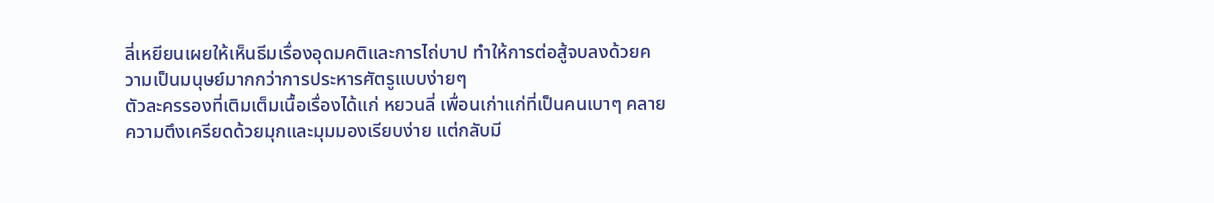ลี่เหยียนเผยให้เห็นธีมเรื่องอุดมคติและการไถ่บาป ทำให้การต่อสู้จบลงด้วยความเป็นมนุษย์มากกว่าการประหารศัตรูแบบง่ายๆ
ตัวละครรองที่เติมเต็มเนื้อเรื่องได้แก่ หยวนลี่ เพื่อนเก่าแก่ที่เป็นคนเบาๆ คลายความตึงเครียดด้วยมุกและมุมมองเรียบง่าย แต่กลับมี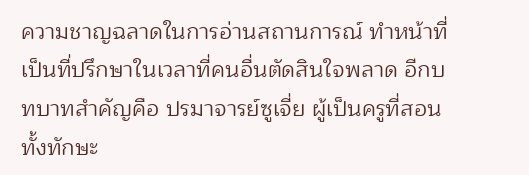ความชาญฉลาดในการอ่านสถานการณ์ ทำหน้าที่เป็นที่ปรึกษาในเวลาที่คนอื่นตัดสินใจพลาด อีกบทบาทสำคัญคือ ปรมาจารย์ซูเจี่ย ผู้เป็นครูที่สอนทั้งทักษะ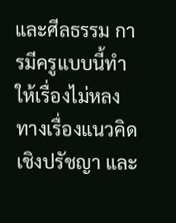และศีลธรรม การมีครูแบบนี้ทำให้เรื่องไม่หลงทางเรื่องแนวคิดเชิงปรัชญา และ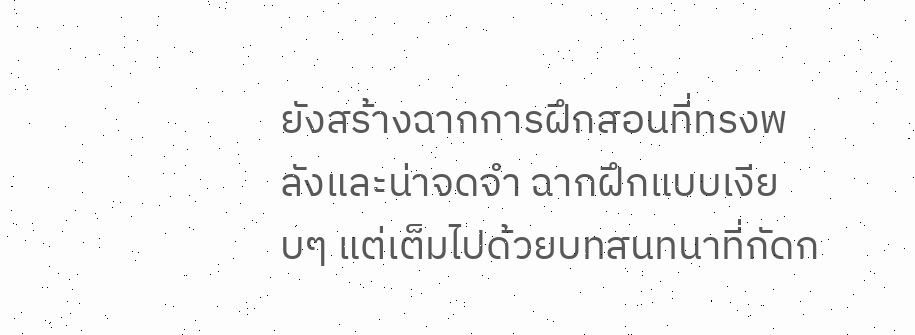ยังสร้างฉากการฝึกสอนที่ทรงพลังและน่าจดจำ ฉากฝึกแบบเงียบๆ แต่เต็มไปด้วยบทสนทนาที่กัดก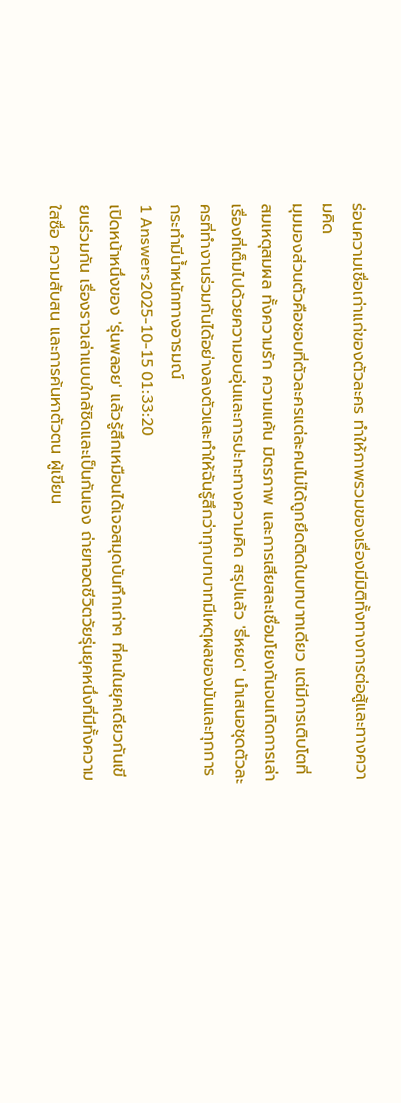ร่อนความเชื่อเก่าแก่ของตัวละคร ทำให้ภาพรวมของเรื่องมีมิติทั้งทางการต่อสู้และทางความคิด
มุมมองส่วนตัวคือชอบที่ตัวละครแต่ละคนไม่ได้ถูกยึดติดในบทบาทเดียว แต่มีการเติบโตที่สมเหตุสมผล ทั้งความรัก ความแค้น มิตรภาพ และการเสียสละเชื่อมโยงกันจนเกิดการเล่าเรื่องที่เต็มไปด้วยความอบอุ่นและการปะทะทางความคิด สรุปแล้ว 'ธี่หยด' นำเสนอชุดตัวละครที่ทำงานร่วมกันได้อย่างลงตัวและทำให้ฉันรู้สึกว่าทุกบทบาทมีเหตุผลของมันและทุกการกระทำมีน้ำหนักทางอารมณ์
1 Answers2025-10-15 01:33:20
เปิดหน้าหนึ่งของ 'รุ่นพลอย' แล้วรู้สึกเหมือนได้เจอสมุดบันทึกเก่าๆ ที่คนในยุคเดียวกันเขียนร่วมกัน เรื่องราวเล่าแบบใกล้ชิดและเป็นกันเอง ถ่ายทอดชีวิตวัยรุ่นยุคหนึ่งที่มีทั้งความใสซื่อ ความสับสน และการค้นหาตัวตน ผู้เขียน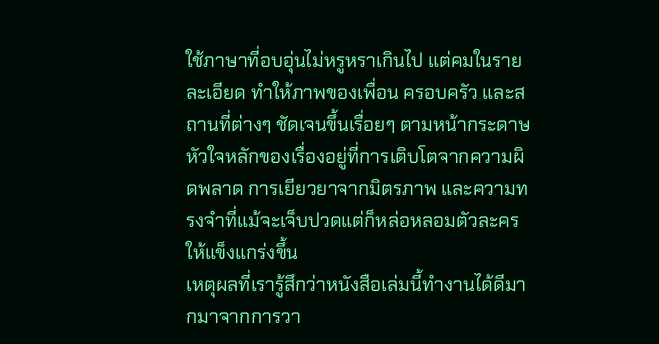ใช้ภาษาที่อบอุ่นไม่หรูหราเกินไป แต่คมในรายละเอียด ทำให้ภาพของเพื่อน ครอบครัว และสถานที่ต่างๆ ชัดเจนขึ้นเรื่อยๆ ตามหน้ากระดาษ หัวใจหลักของเรื่องอยู่ที่การเติบโตจากความผิดพลาด การเยียวยาจากมิตรภาพ และความทรงจำที่แม้จะเจ็บปวดแต่ก็หล่อหลอมตัวละครให้แข็งแกร่งขึ้น
เหตุผลที่เรารู้สึกว่าหนังสือเล่มนี้ทำงานได้ดีมากมาจากการวา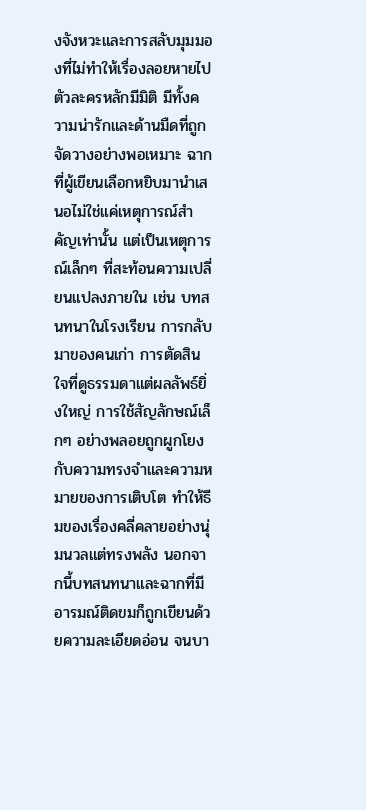งจังหวะและการสลับมุมมองที่ไม่ทำให้เรื่องลอยหายไป ตัวละครหลักมีมิติ มีทั้งความน่ารักและด้านมืดที่ถูกจัดวางอย่างพอเหมาะ ฉากที่ผู้เขียนเลือกหยิบมานำเสนอไม่ใช่แค่เหตุการณ์สำคัญเท่านั้น แต่เป็นเหตุการณ์เล็กๆ ที่สะท้อนความเปลี่ยนแปลงภายใน เช่น บทสนทนาในโรงเรียน การกลับมาของคนเก่า การตัดสินใจที่ดูธรรมดาแต่ผลลัพธ์ยิ่งใหญ่ การใช้สัญลักษณ์เล็กๆ อย่างพลอยถูกผูกโยงกับความทรงจำและความหมายของการเติบโต ทำให้ธีมของเรื่องคลี่คลายอย่างนุ่มนวลแต่ทรงพลัง นอกจากนี้บทสนทนาและฉากที่มีอารมณ์ติดขมก็ถูกเขียนด้วยความละเอียดอ่อน จนบา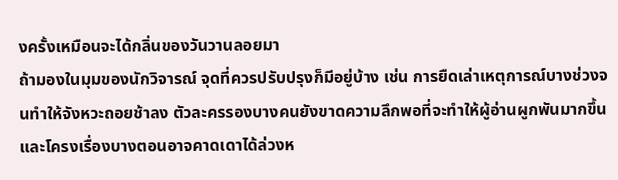งครั้งเหมือนจะได้กลิ่นของวันวานลอยมา
ถ้ามองในมุมของนักวิจารณ์ จุดที่ควรปรับปรุงก็มีอยู่บ้าง เช่น การยืดเล่าเหตุการณ์บางช่วงจนทำให้จังหวะถอยช้าลง ตัวละครรองบางคนยังขาดความลึกพอที่จะทำให้ผู้อ่านผูกพันมากขึ้น และโครงเรื่องบางตอนอาจคาดเดาได้ล่วงห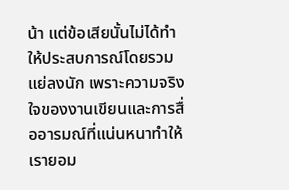น้า แต่ข้อเสียนั้นไม่ได้ทำให้ประสบการณ์โดยรวมแย่ลงนัก เพราะความจริงใจของงานเขียนและการสื่ออารมณ์ที่แน่นหนาทำให้เรายอม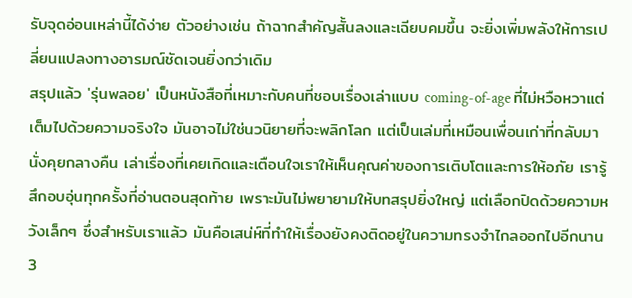รับจุดอ่อนเหล่านี้ได้ง่าย ตัวอย่างเช่น ถ้าฉากสำคัญสั้นลงและเฉียบคมขึ้น จะยิ่งเพิ่มพลังให้การเปลี่ยนแปลงทางอารมณ์ชัดเจนยิ่งกว่าเดิม
สรุปแล้ว 'รุ่นพลอย' เป็นหนังสือที่เหมาะกับคนที่ชอบเรื่องเล่าแบบ coming-of-age ที่ไม่หวือหวาแต่เต็มไปด้วยความจริงใจ มันอาจไม่ใช่นวนิยายที่จะพลิกโลก แต่เป็นเล่มที่เหมือนเพื่อนเก่าที่กลับมานั่งคุยกลางคืน เล่าเรื่องที่เคยเกิดและเตือนใจเราให้เห็นคุณค่าของการเติบโตและการให้อภัย เรารู้สึกอบอุ่นทุกครั้งที่อ่านตอนสุดท้าย เพราะมันไม่พยายามให้บทสรุปยิ่งใหญ่ แต่เลือกปิดด้วยความหวังเล็กๆ ซึ่งสำหรับเราแล้ว มันคือเสน่ห์ที่ทำให้เรื่องยังคงติดอยู่ในความทรงจำไกลออกไปอีกนาน
3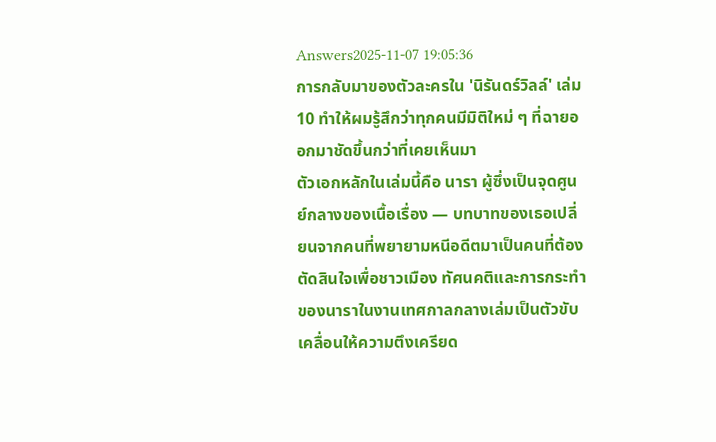Answers2025-11-07 19:05:36
การกลับมาของตัวละครใน 'นิรันดร์วิลล์' เล่ม 10 ทำให้ผมรู้สึกว่าทุกคนมีมิติใหม่ ๆ ที่ฉายออกมาชัดขึ้นกว่าที่เคยเห็นมา
ตัวเอกหลักในเล่มนี้คือ นารา ผู้ซึ่งเป็นจุดศูนย์กลางของเนื้อเรื่อง — บทบาทของเธอเปลี่ยนจากคนที่พยายามหนีอดีตมาเป็นคนที่ต้องตัดสินใจเพื่อชาวเมือง ทัศนคติและการกระทำของนาราในงานเทศกาลกลางเล่มเป็นตัวขับเคลื่อนให้ความตึงเครียด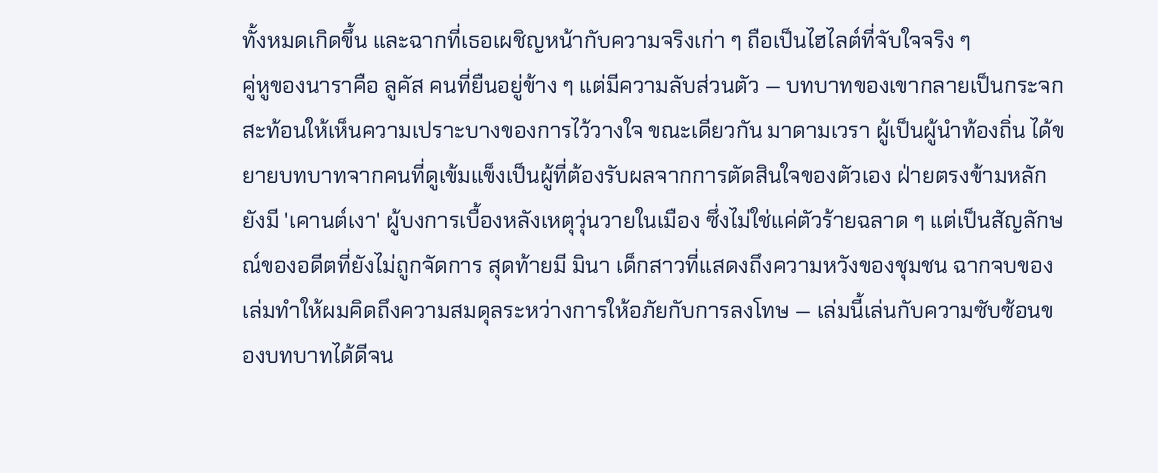ทั้งหมดเกิดขึ้น และฉากที่เธอเผชิญหน้ากับความจริงเก่า ๆ ถือเป็นไฮไลต์ที่จับใจจริง ๆ
คู่หูของนาราคือ ลูคัส คนที่ยืนอยู่ข้าง ๆ แต่มีความลับส่วนตัว — บทบาทของเขากลายเป็นกระจกสะท้อนให้เห็นความเปราะบางของการไว้วางใจ ขณะเดียวกัน มาดามเวรา ผู้เป็นผู้นำท้องถิ่น ได้ขยายบทบาทจากคนที่ดูเข้มแข็งเป็นผู้ที่ต้องรับผลจากการตัดสินใจของตัวเอง ฝ่ายตรงข้ามหลักยังมี 'เคานต์เงา' ผู้บงการเบื้องหลังเหตุวุ่นวายในเมือง ซึ่งไม่ใช่แค่ตัวร้ายฉลาด ๆ แต่เป็นสัญลักษณ์ของอดีตที่ยังไม่ถูกจัดการ สุดท้ายมี มินา เด็กสาวที่แสดงถึงความหวังของชุมชน ฉากจบของเล่มทำให้ผมคิดถึงความสมดุลระหว่างการให้อภัยกับการลงโทษ — เล่มนี้เล่นกับความซับซ้อนของบทบาทได้ดีจน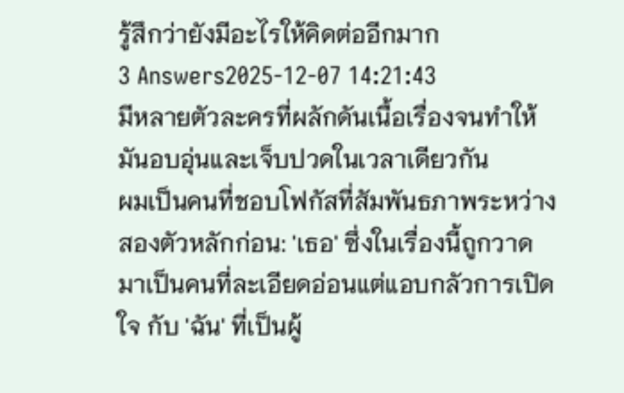รู้สึกว่ายังมีอะไรให้คิดต่ออีกมาก
3 Answers2025-12-07 14:21:43
มีหลายตัวละครที่ผลักดันเนื้อเรื่องจนทำให้มันอบอุ่นและเจ็บปวดในเวลาเดียวกัน
ผมเป็นคนที่ชอบโฟกัสที่สัมพันธภาพระหว่างสองตัวหลักก่อน: 'เธอ' ซึ่งในเรื่องนี้ถูกวาดมาเป็นคนที่ละเอียดอ่อนแต่แอบกลัวการเปิดใจ กับ 'ฉัน' ที่เป็นผู้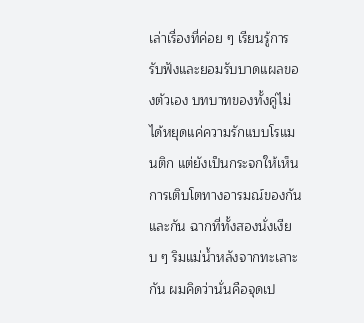เล่าเรื่องที่ค่อย ๆ เรียนรู้การรับฟังและยอมรับบาดแผลของตัวเอง บทบาทของทั้งคู่ไม่ได้หยุดแค่ความรักแบบโรแมนติก แต่ยังเป็นกระจกให้เห็นการเติบโตทางอารมณ์ของกันและกัน ฉากที่ทั้งสองนั่งเงียบ ๆ ริมแม่น้ำหลังจากทะเลาะกัน ผมคิดว่านั่นคือจุดเป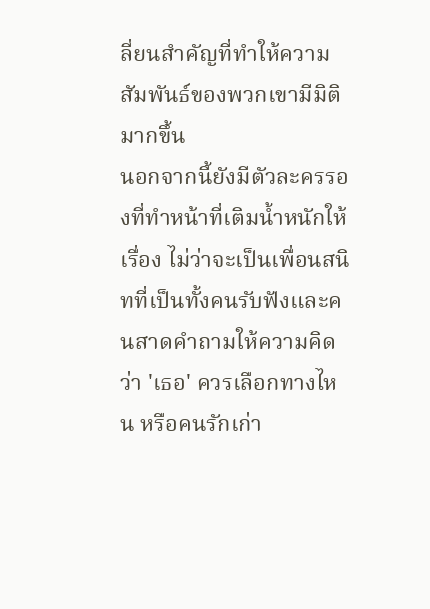ลี่ยนสำคัญที่ทำให้ความสัมพันธ์ของพวกเขามีมิติมากขึ้น
นอกจากนี้ยังมีตัวละครรองที่ทำหน้าที่เติมน้ำหนักให้เรื่อง ไม่ว่าจะเป็นเพื่อนสนิทที่เป็นทั้งคนรับฟังและคนสาดคำถามให้ความคิดว่า 'เธอ' ควรเลือกทางไหน หรือคนรักเก่า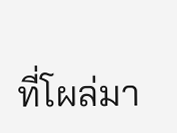ที่โผล่มา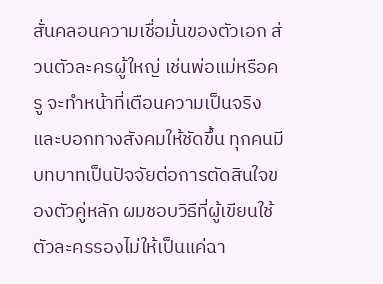สั่นคลอนความเชื่อมั่นของตัวเอก ส่วนตัวละครผู้ใหญ่ เช่นพ่อแม่หรือครู จะทำหน้าที่เตือนความเป็นจริงและบอกทางสังคมให้ชัดขึ้น ทุกคนมีบทบาทเป็นปัจจัยต่อการตัดสินใจของตัวคู่หลัก ผมชอบวิธีที่ผู้เขียนใช้ตัวละครรองไม่ให้เป็นแค่ฉา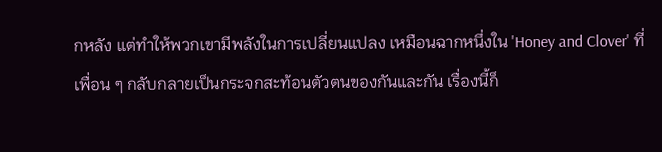กหลัง แต่ทำให้พวกเขามีพลังในการเปลี่ยนแปลง เหมือนฉากหนึ่งใน 'Honey and Clover' ที่เพื่อน ๆ กลับกลายเป็นกระจกสะท้อนตัวตนของกันและกัน เรื่องนี้ก็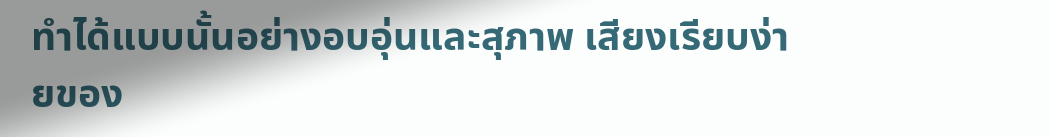ทำได้แบบนั้นอย่างอบอุ่นและสุภาพ เสียงเรียบง่ายของ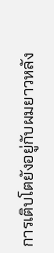การเติบโตยังอยู่กับผมยาวหลัง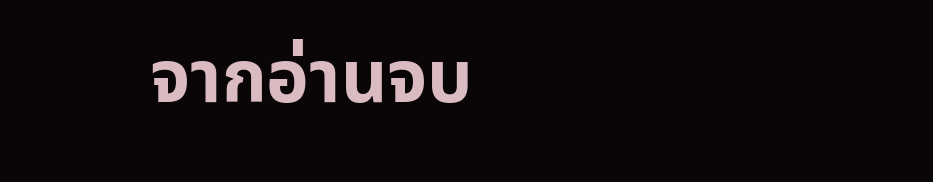จากอ่านจบ